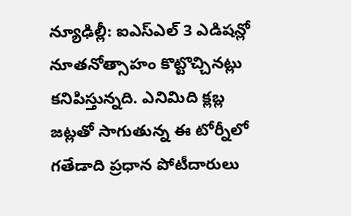న్యూఢిల్లీ: ఐఎస్ఎల్ 3 ఎడిషన్లో నూతనోత్సాహం కొట్టొచ్చినట్లు కనిపిస్తున్నది. ఎనిమిది క్లబ్ల జట్లతో సాగుతున్న ఈ టోర్నీలో గతేడాది ప్రధాన పోటీదారులు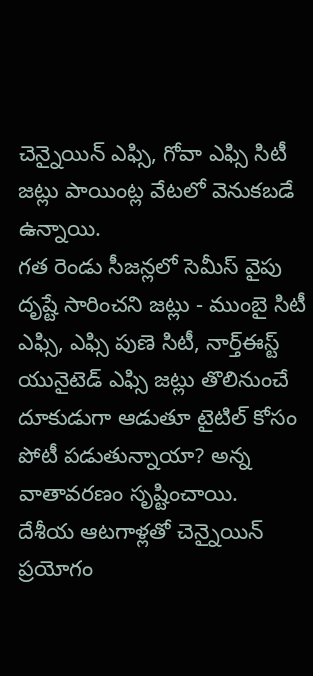చెన్నైయిన్ ఎఫ్సి, గోవా ఎఫ్సి సిటీ జట్లు పాయింట్ల వేటలో వెనుకబడే ఉన్నాయి.
గత రెండు సీజన్లలో సెమీస్ వైపు దృష్టే సారించని జట్లు - ముంబై సిటీ ఎఫ్సి, ఎఫ్సి పుణె సిటీ, నార్త్ఈస్ట్ యునైటెడ్ ఎఫ్సి జట్లు తొలినుంచే దూకుడుగా ఆడుతూ టైటిల్ కోసం పోటీ పడుతున్నాయా? అన్న వాతావరణం సృష్టించాయి.
దేశీయ ఆటగాళ్లతో చెన్నైయిన్ ప్రయోగం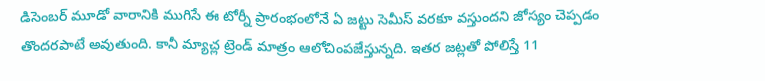డిసెంబర్ మూడో వారానికి ముగిసే ఈ టోర్నీ ప్రారంభంలోనే ఏ జట్టు సెమీస్ వరకూ వస్తుందని జోస్యం చెప్పడం తొందరపాటే అవుతుంది. కానీ మ్యాచ్ల ట్రెండ్ మాత్రం ఆలోచింపజేస్తున్నది. ఇతర జట్లతో పోలిస్తే 11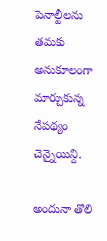పెనాల్టీలను తమకు అనుకూలంగా మార్చుకున్న నేపథ్యం చెన్నైయిన్ది.

అందునా తొలి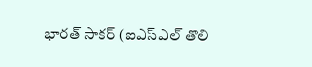భారత్ సాకర్ (ఐఎస్ఎల్ తొలి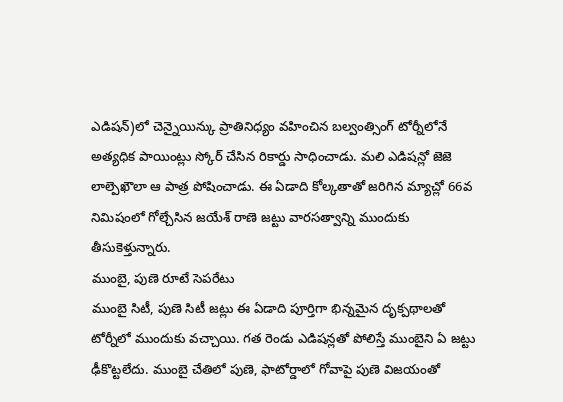ఎడిషన్)లో చెన్నైయిన్కు ప్రాతినిధ్యం వహించిన బల్వంత్సింగ్ టోర్నీలోనే అత్యధిక పాయింట్లు స్కోర్ చేసిన రికార్డు సాధించాడు. మలి ఎడిషన్లో జెజె లాల్పెఖౌలా ఆ పాత్ర పోషించాడు. ఈ ఏడాది కోల్కతాతో జరిగిన మ్యాచ్లో 66వ నిమిషంలో గోల్చేసిన జయేశ్ రాణె జట్టు వారసత్వాన్ని ముందుకు తీసుకెళ్తున్నారు.
ముంబై, పుణె రూటే సెపరేటు
ముంబై సిటీ, పుణె సిటీ జట్లు ఈ ఏడాది పూర్తిగా భిన్నమైన దృక్పథాలతో టోర్నీలో ముందుకు వచ్చాయి. గత రెండు ఎడిషన్లతో పోలిస్తే ముంబైని ఏ జట్టు ఢీకొట్టలేదు. ముంబై చేతిలో పుణె, ఫాటోర్డాలో గోవాపై పుణె విజయంతో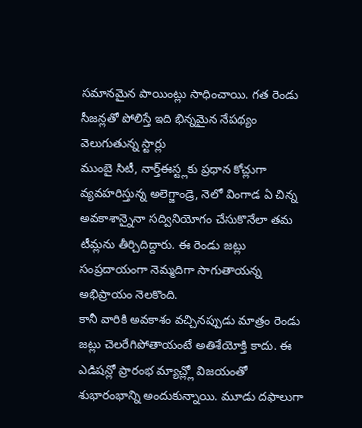సమానమైన పాయింట్లు సాధించాయి. గత రెండు సీజన్లతో పోలిస్తే ఇది భిన్నమైన నేపథ్యం
వెలుగుతున్న స్టార్లు
ముంబై సిటీ, నార్త్ఈస్ట్లకు ప్రధాన కోచ్లుగా వ్యవహరిస్తున్న అలెగ్జాండ్రె, నెలో వింగాడ ఏ చిన్న అవకాశాన్నైనా సద్వినియోగం చేసుకొనేలా తమ టీమ్లను తీర్చిదిద్దారు. ఈ రెండు జట్లు సంప్రదాయంగా నెమ్మదిగా సాగుతాయన్న అభిప్రాయం నెలకొంది.
కానీ వారికి అవకాశం వచ్చినప్పుడు మాత్రం రెండు జట్లు చెలరేగిపోతాయంటే అతిశేయోక్తి కాదు. ఈ ఎడిషన్లో ప్రారంభ మ్యాచ్ల్లో విజయంతో శుభారంభాన్ని అందుకున్నాయి. మూడు దఫాలుగా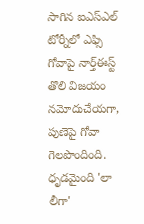సాగిన ఐఎస్ఎల్ టోర్నీలో ఎఫ్సి గోవాపై నార్త్ఈస్ట్ తొలి విజయం నమోదుచేయగా, పుణెపై గోవా గెలపొందింది.
ధృడమైంది 'లా లీగా'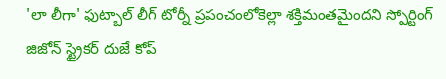'లా లీగా' ఫుట్బాల్ లీగ్ టోర్నీ ప్రపంచంలోకెల్లా శక్తిమంతమైందని స్పోర్టింగ్ జిజోన్ స్ట్రైకర్ దుజే కోప్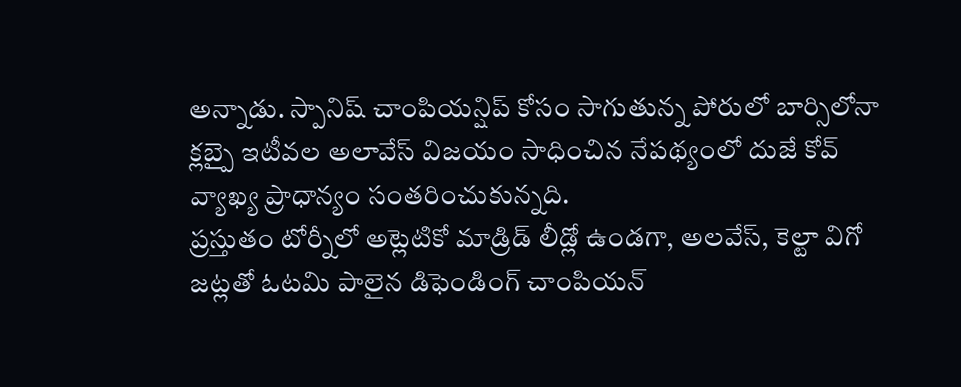అన్నాడు. స్పానిష్ చాంపియన్షిప్ కోసం సాగుతున్న పోరులో బార్సిలోనా క్లబ్పై ఇటీవల అలావేస్ విజయం సాధించిన నేపథ్యంలో దుజే కోవ్ వ్యాఖ్య ప్రాధాన్యం సంతరించుకున్నది.
ప్రస్తుతం టోర్నీలో అట్లెటికో మాడ్రిడ్ లీడ్లో ఉండగా, అలవేస్, కెల్టా విగో జట్లతో ఓటమి పాలైన డిఫెండింగ్ చాంపియన్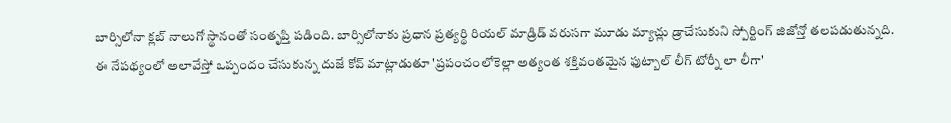బార్సిలోనా క్లబ్ నాలుగో స్థానంతో సంతృప్తి పడింది. బార్సిలోనాకు ప్రధాన ప్రత్యర్థి రియల్ మాడ్రిడ్ వరుసగా మూడు మ్యాచ్లు డ్రాచేసుకుని స్పోర్టింగ్ జిజోన్తో తలపడుతున్నది.
ఈ నేపథ్యంలో అలావేస్తో ఒప్పందం చేసుకున్న దుజే కోవ్ మాట్లాడుతూ 'ప్రపంచంలోకెల్లా అత్యంత శక్తివంతమైన ఫుట్బాల్ లీగ్ టోర్నీ లా లీగా'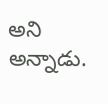అని అన్నాడు.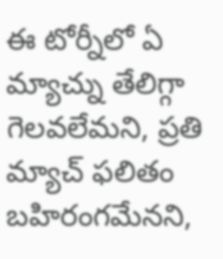ఈ టోర్నీలో ఏ మ్యాచ్ను తేలిగ్గా గెలవలేమని, ప్రతి మ్యాచ్ ఫలితం బహిరంగమేనని,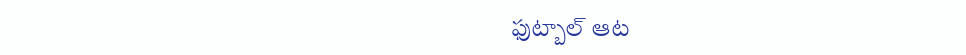ఫుట్బాల్ ఆట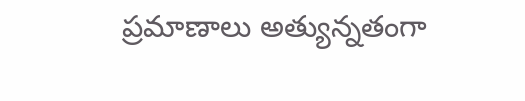ప్రమాణాలు అత్యున్నతంగా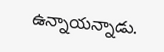ఉన్నాయన్నాడు.